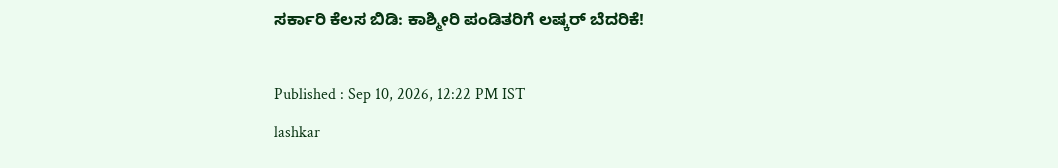ಸರ್ಕಾರಿ ಕೆಲಸ ಬಿಡಿ: ಕಾಶ್ಮೀರಿ ಪಂಡಿತರಿಗೆ ಲಷ್ಕರ್‌ ಬೆದರಿಕೆ!

Published : Sep 10, 2026, 12:22 PM IST
lashkar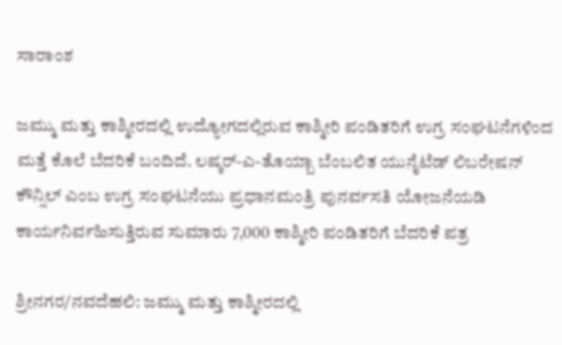ಸಾರಾಂಶ

ಜಮ್ಮು ಮತ್ತು ಕಾಶ್ಮೀರದಲ್ಲಿ ಉದ್ಯೋಗದಲ್ಲಿರುವ ಕಾಶ್ಮೀರಿ ಪಂಡಿತರಿಗೆ ಉಗ್ರ ಸಂಘಟನೆಗಳಿಂದ ಮತ್ತೆ ಕೊಲೆ ಬೆದರಿಕೆ ಬಂದಿದೆ. ಲಷ್ಕರ್‌-ಎ-ತೊಯ್ಬಾ ಬೆಂಬಲಿತ ಯುನೈಟೆಡ್‌ ಲಿಬರೇಷನ್‌ ಕೌನ್ಸಿಲ್‌ ಎಂಬ ಉಗ್ರ ಸಂಘಟನೆಯು ಪ್ರಧಾನಮಂತ್ರಿ ಪುನರ್ವಸತಿ ಯೋಜನೆಯಡಿ ಕಾರ್ಯನಿರ್ವಹಿಸುತ್ತಿರುವ ಸುಮಾರು 7,000 ಕಾಶ್ಮೀರಿ ಪಂಡಿತರಿಗೆ ಬೆದರಿಕೆ ಪತ್ರ

ಶ್ರೀನಗರ/ನವದೆಹಲಿ: ಜಮ್ಮು ಮತ್ತು ಕಾಶ್ಮೀರದಲ್ಲಿ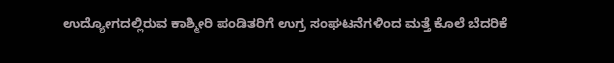ಉದ್ಯೋಗದಲ್ಲಿರುವ ಕಾಶ್ಮೀರಿ ಪಂಡಿತರಿಗೆ ಉಗ್ರ ಸಂಘಟನೆಗಳಿಂದ ಮತ್ತೆ ಕೊಲೆ ಬೆದರಿಕೆ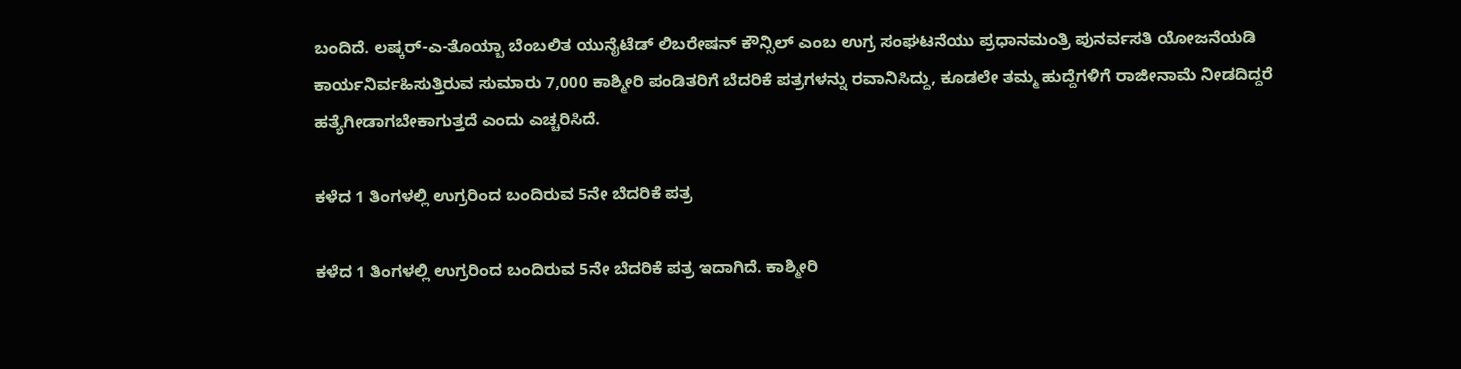ಬಂದಿದೆ. ಲಷ್ಕರ್‌-ಎ-ತೊಯ್ಬಾ ಬೆಂಬಲಿತ ಯುನೈಟೆಡ್‌ ಲಿಬರೇಷನ್‌ ಕೌನ್ಸಿಲ್‌ ಎಂಬ ಉಗ್ರ ಸಂಘಟನೆಯು ಪ್ರಧಾನಮಂತ್ರಿ ಪುನರ್ವಸತಿ ಯೋಜನೆಯಡಿ ಕಾರ್ಯನಿರ್ವಹಿಸುತ್ತಿರುವ ಸುಮಾರು 7,000 ಕಾಶ್ಮೀರಿ ಪಂಡಿತರಿಗೆ ಬೆದರಿಕೆ ಪತ್ರಗಳನ್ನು ರವಾನಿಸಿದ್ದು, ಕೂಡಲೇ ತಮ್ಮ ಹುದ್ದೆಗಳಿಗೆ ರಾಜೀನಾಮೆ ನೀಡದಿದ್ದರೆ ಹತ್ಯೆಗೀಡಾಗಬೇಕಾಗುತ್ತದೆ ಎಂದು ಎಚ್ಚರಿಸಿದೆ.

ಕಳೆದ 1 ತಿಂಗಳಲ್ಲಿ ಉಗ್ರರಿಂದ ಬಂದಿರುವ 5ನೇ ಬೆದರಿಕೆ ಪತ್ರ

ಕಳೆದ 1 ತಿಂಗಳಲ್ಲಿ ಉಗ್ರರಿಂದ ಬಂದಿರುವ 5ನೇ ಬೆದರಿಕೆ ಪತ್ರ ಇದಾಗಿದೆ. ಕಾಶ್ಮೀರಿ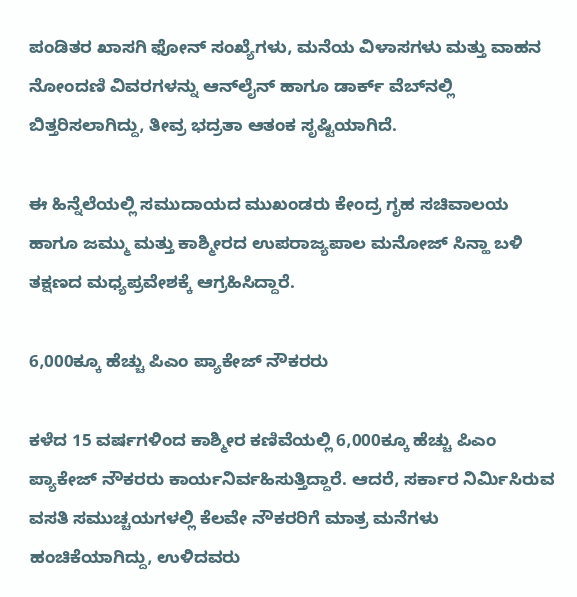ಪಂಡಿತರ ಖಾಸಗಿ ಫೋನ್ ಸಂಖ್ಯೆಗಳು, ಮನೆಯ ವಿಳಾಸಗಳು ಮತ್ತು ವಾಹನ ನೋಂದಣಿ ವಿವರಗಳನ್ನು ಆನ್‌ಲೈನ್ ಹಾಗೂ ಡಾರ್ಕ್ ವೆಬ್‌ನಲ್ಲಿ ಬಿತ್ತರಿಸಲಾಗಿದ್ದು, ತೀವ್ರ ಭದ್ರತಾ ಆತಂಕ ಸೃಷ್ಟಿಯಾಗಿದೆ.

ಈ ಹಿನ್ನೆಲೆಯಲ್ಲಿ ಸಮುದಾಯದ ಮುಖಂಡರು ಕೇಂದ್ರ ಗೃಹ ಸಚಿವಾಲಯ ಹಾಗೂ ಜಮ್ಮು ಮತ್ತು ಕಾಶ್ಮೀರದ ಉಪರಾಜ್ಯಪಾಲ ಮನೋಜ್ ಸಿನ್ಹಾ ಬಳಿ ತಕ್ಷಣದ ಮಧ್ಯಪ್ರವೇಶಕ್ಕೆ ಆಗ್ರಹಿಸಿದ್ದಾರೆ.

6,000ಕ್ಕೂ ಹೆಚ್ಚು ಪಿಎಂ ಪ್ಯಾಕೇಜ್ ನೌಕರರು

ಕಳೆದ 15 ವರ್ಷಗಳಿಂದ ಕಾಶ್ಮೀರ ಕಣಿವೆಯಲ್ಲಿ 6,000ಕ್ಕೂ ಹೆಚ್ಚು ಪಿಎಂ ಪ್ಯಾಕೇಜ್ ನೌಕರರು ಕಾರ್ಯನಿರ್ವಹಿಸುತ್ತಿದ್ದಾರೆ. ಆದರೆ, ಸರ್ಕಾರ ನಿರ್ಮಿಸಿರುವ ವಸತಿ ಸಮುಚ್ಚಯಗಳಲ್ಲಿ ಕೆಲವೇ ನೌಕರರಿಗೆ ಮಾತ್ರ ಮನೆಗಳು ಹಂಚಿಕೆಯಾಗಿದ್ದು, ಉಳಿದವರು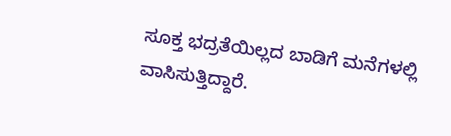ಸೂಕ್ತ ಭದ್ರತೆಯಿಲ್ಲದ ಬಾಡಿಗೆ ಮನೆಗಳಲ್ಲಿ ವಾಸಿಸುತ್ತಿದ್ದಾರೆ.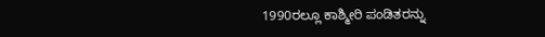1990ರಲ್ಲೂ ಕಾಶ್ಮೀರಿ ಪಂಡಿತರನ್ನು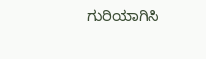ಗುರಿಯಾಗಿಸಿ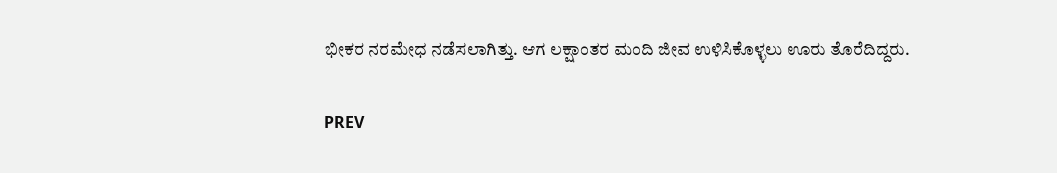ಭೀಕರ ನರಮೇಧ ನಡೆಸಲಾಗಿತ್ತು. ಆಗ ಲಕ್ಷಾಂತರ ಮಂದಿ ಜೀವ ಉಳಿಸಿಕೊಳ್ಳಲು ಊರು ತೊರೆದಿದ್ದರು.

PREV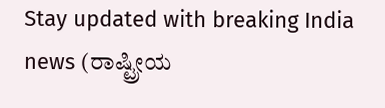Stay updated with breaking India news (ರಾಷ್ಟ್ರೀಯ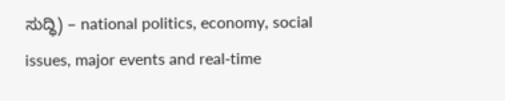ಸುದ್ಧಿ) – national politics, economy, social issues, major events and real‑time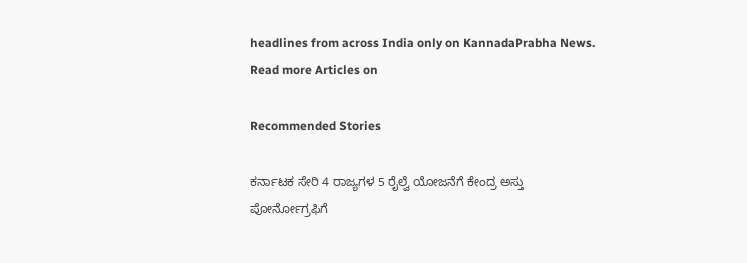headlines from across India only on KannadaPrabha News.
Read more Articles on

Recommended Stories

ಕರ್ನಾಟಕ ಸೇರಿ 4 ರಾಜ್ಯಗಳ 5 ರೈಲ್ವೆ ಯೋಜನೆಗೆ ಕೇಂದ್ರ ಅಸ್ತು
ಪೋರ್ನೋಗ್ರಫಿಗೆ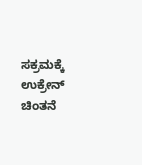ಸಕ್ರಮಕ್ಕೆ ಉಕ್ರೇನ್‌ ಚಿಂತನೆ